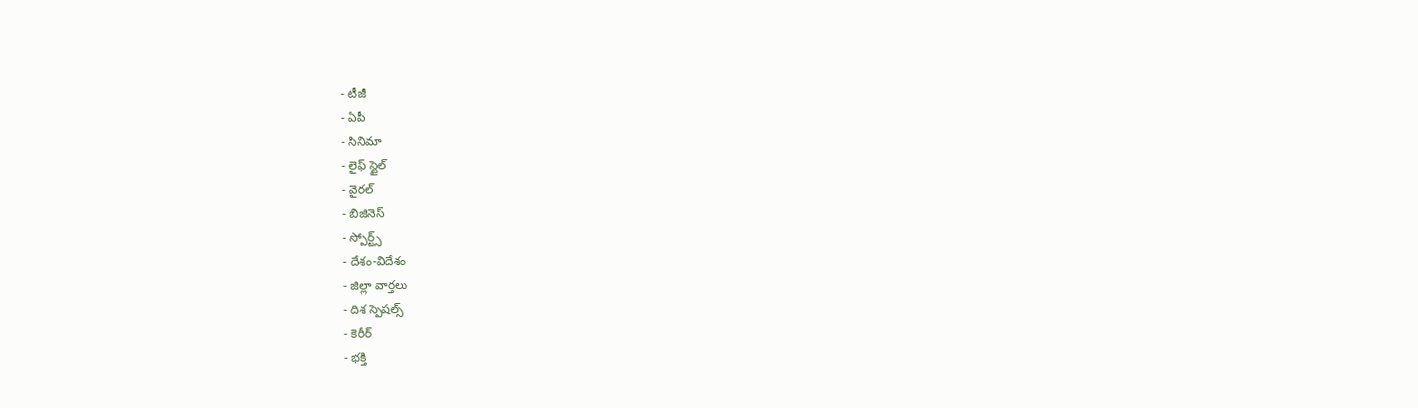- టీజీ
- ఏపీ
- సినిమా
- లైఫ్ స్టైల్
- వైరల్
- బిజినెస్
- స్పోర్ట్స్
- దేశం-విదేశం
- జిల్లా వార్తలు
- దిశ స్పెషల్స్
- కెరీర్
- భక్తి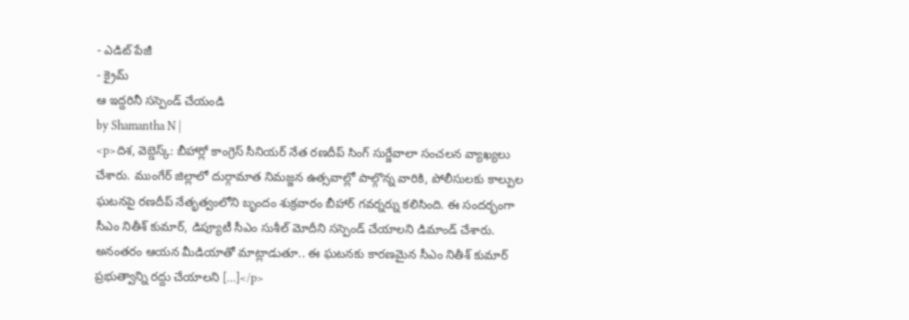- ఎడిట్ పేజీ
- క్రైమ్
ఆ ఇద్దరినీ సస్పెండ్ చేయండి
by Shamantha N |
<p>దిశ, వెబ్డెస్క్: బీహార్లో కాంగ్రెస్ సీనియర్ నేత రణదీప్ సింగ్ సుర్జేవాలా సంచలన వ్యాఖ్యలు చేశారు. ముంగేర్ జిల్లాలో దుర్గామాత నిమజ్జన ఉత్సవాల్లో పాల్గొన్న వారికి, పోలీసులకు కాల్పుల ఘటనపై రణదీప్ నేతృత్వంలోని బృందం శుక్రవారం బీహార్ గవర్నర్ను కలిసింది. ఈ సందర్భంగా సీఎం నితీశ్ కుమార్, డిప్యూటీ సీఎం సుశీల్ మోదీని సస్పెండ్ చేయాలని డిమాండ్ చేశారు. అనంతరం ఆయన మీడియాతో మాట్లాడుతూ.. ఈ ఘటనకు కారణమైన సీఎం నితీశ్ కుమార్ ప్రభుత్వాన్ని రద్దు చేయాలని […]</p>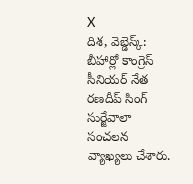X
దిశ, వెబ్డెస్క్: బీహార్లో కాంగ్రెస్ సీనియర్ నేత రణదీప్ సింగ్ సుర్జేవాలా సంచలన వ్యాఖ్యలు చేశారు.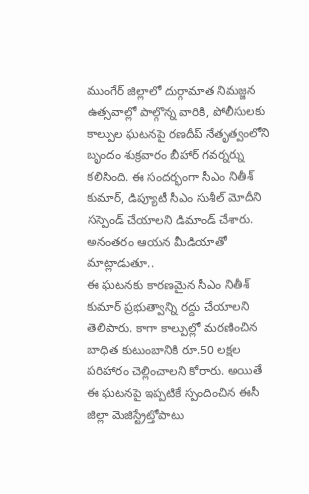ముంగేర్ జిల్లాలో దుర్గామాత నిమజ్జన ఉత్సవాల్లో పాల్గొన్న వారికి, పోలీసులకు కాల్పుల ఘటనపై రణదీప్ నేతృత్వంలోని బృందం శుక్రవారం బీహార్ గవర్నర్ను కలిసింది. ఈ సందర్భంగా సీఎం నితీశ్ కుమార్, డిప్యూటీ సీఎం సుశీల్ మోదీని సస్పెండ్ చేయాలని డిమాండ్ చేశారు. అనంతరం ఆయన మీడియాతో మాట్లాడుతూ..
ఈ ఘటనకు కారణమైన సీఎం నితీశ్ కుమార్ ప్రభుత్వాన్ని రద్దు చేయాలని తెలిపారు. కాగా కాల్పుల్లో మరణించిన బాధిత కుటుంబానికి రూ.50 లక్షల పరిహారం చెల్లించాలని కోరారు. అయితే ఈ ఘటనపై ఇప్పటికే స్పందించిన ఈసీ జిల్లా మెజిస్ట్రేట్తోపాటు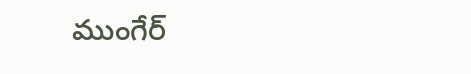ముంగేర్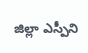జిల్లా ఎస్పీని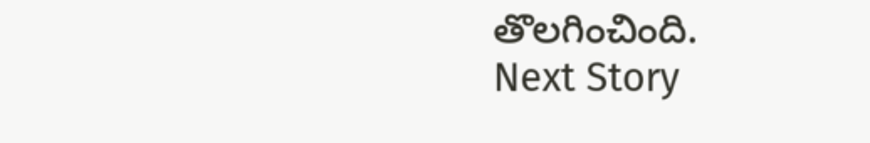తొలగించింది.
Next Story